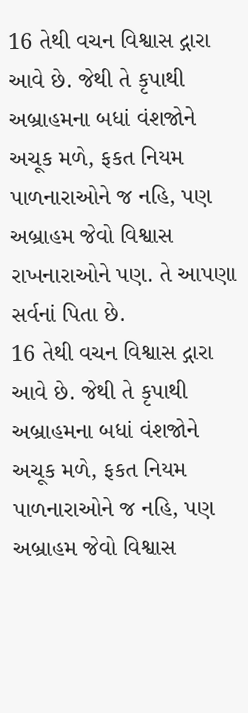16 તેથી વચન વિશ્વાસ દ્ગારા આવે છે. જેથી તે કૃપાથી અબ્રાહમના બધાં વંશજોને અચૂક મળે, ફકત નિયમ પાળનારાઓને જ નહિ, પણ અબ્રાહમ જેવો વિશ્વાસ રાખનારાઓને પણ. તે આપણા સર્વનાં પિતા છે.
16 તેથી વચન વિશ્વાસ દ્ગારા આવે છે. જેથી તે કૃપાથી અબ્રાહમના બધાં વંશજોને અચૂક મળે, ફકત નિયમ પાળનારાઓને જ નહિ, પણ અબ્રાહમ જેવો વિશ્વાસ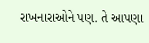રાખનારાઓને પણ. તે આપણા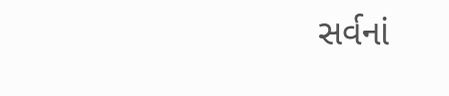સર્વનાં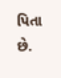પિતા છે.